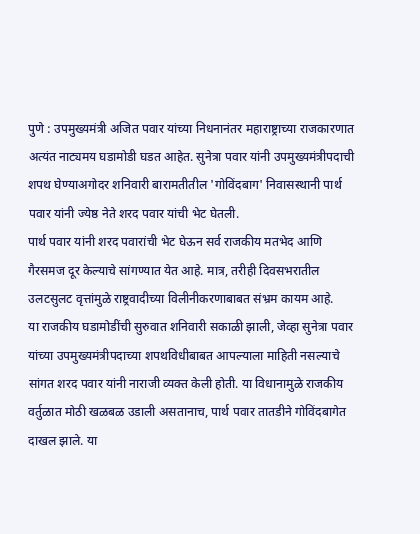पुणे : उपमुख्यमंत्री अजित पवार यांच्या निधनानंतर महाराष्ट्राच्या राजकारणात अत्यंत नाट्यमय घडामोडी घडत आहेत. सुनेत्रा पवार यांनी उपमुख्यमंत्रीपदाची शपथ घेण्याअगोदर शनिवारी बारामतीतील 'गोविंदबाग' निवासस्थानी पार्थ पवार यांनी ज्येष्ठ नेते शरद पवार यांची भेट घेतली.
पार्थ पवार यांनी शरद पवारांची भेट घेऊन सर्व राजकीय मतभेद आणि गैरसमज दूर केल्याचे सांगण्यात येत आहे. मात्र, तरीही दिवसभरातील उलटसुलट वृत्तांमुळे राष्ट्रवादीच्या विलीनीकरणाबाबत संभ्रम कायम आहे.
या राजकीय घडामोडींची सुरुवात शनिवारी सकाळी झाली, जेव्हा सुनेत्रा पवार यांच्या उपमुख्यमंत्रीपदाच्या शपथविधीबाबत आपल्याला माहिती नसल्याचे सांगत शरद पवार यांनी नाराजी व्यक्त केली होती. या विधानामुळे राजकीय वर्तुळात मोठी खळबळ उडाली असतानाच, पार्थ पवार तातडीने गोविंदबागेत दाखल झाले. या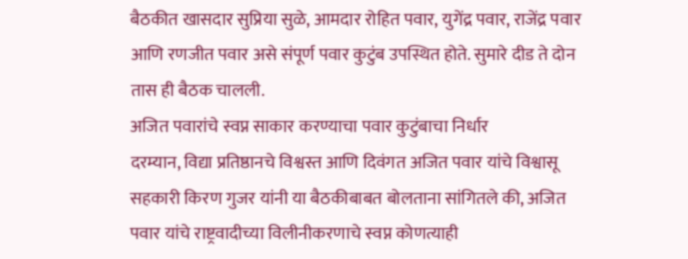बैठकीत खासदार सुप्रिया सुळे, आमदार रोहित पवार, युगेंद्र पवार, राजेंद्र पवार आणि रणजीत पवार असे संपूर्ण पवार कुटुंब उपस्थित होते. सुमारे दीड ते दोन तास ही बैठक चालली.
अजित पवारांचे स्वप्न साकार करण्याचा पवार कुटुंबाचा निर्धार
दरम्यान, विद्या प्रतिष्ठानचे विश्वस्त आणि दिवंगत अजित पवार यांचे विश्वासू सहकारी किरण गुजर यांनी या बैठकीबाबत बोलताना सांगितले की, अजित पवार यांचे राष्ट्रवादीच्या विलीनीकरणाचे स्वप्न कोणत्याही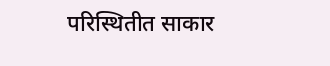परिस्थितीत साकार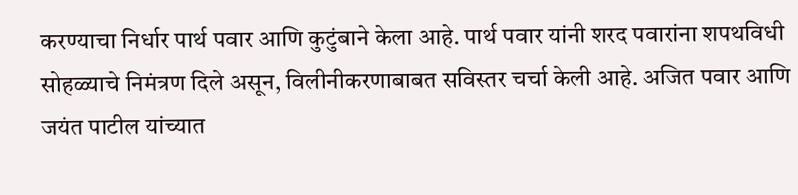करण्याचा निर्धार पार्थ पवार आणि कुटुंबाने केला आहे. पार्थ पवार यांनी शरद पवारांना शपथविधी सोहळ्याचे निमंत्रण दिले असून, विलीनीकरणाबाबत सविस्तर चर्चा केली आहे. अजित पवार आणि जयंत पाटील यांच्यात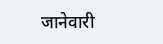जानेवारी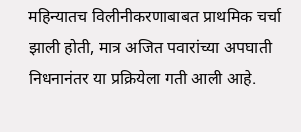महिन्यातच विलीनीकरणाबाबत प्राथमिक चर्चा झाली होती, मात्र अजित पवारांच्या अपघाती निधनानंतर या प्रक्रियेला गती आली आहे.